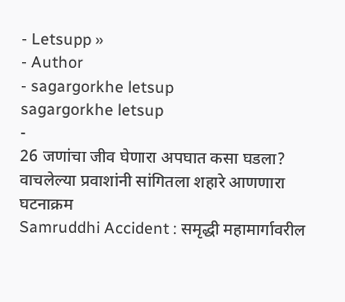- Letsupp »
- Author
- sagargorkhe letsup
sagargorkhe letsup
-
26 जणांचा जीव घेणारा अपघात कसा घडला? वाचलेल्या प्रवाशांनी सांगितला शहारे आणणारा घटनाक्रम
Samruddhi Accident : समृद्धी महामार्गावरील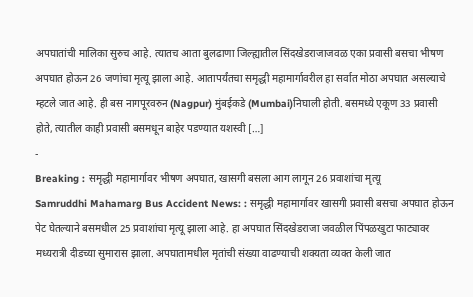अपघातांची मालिका सुरुच आहे. त्यातच आता बुलढाणा जिल्ह्यातील सिंदखेडराजाजवळ एका प्रवासी बसचा भीषण अपघात होऊन 26 जणांचा मृत्यू झाला आहे. आतापर्यंतचा समृद्धी महामार्गावरील हा सर्वात मोठा अपघात असल्याचे म्हटले जात आहे. ही बस नागपूरवरुन (Nagpur) मुंबईकडे (Mumbai)निघाली होती. बसमध्ये एकूण 33 प्रवासी होते, त्यातील काही प्रवासी बसमधून बाहेर पडण्यात यशस्वी […]
-
Breaking : समृद्धी महामार्गावर भीषण अपघात, खासगी बसला आग लागून 26 प्रवाशांचा मृत्यू
Samruddhi Mahamarg Bus Accident News: : समृद्धी महामार्गावर खासगी प्रवासी बसचा अपघात होऊन पेट घेतल्याने बसमधील 25 प्रवाशांचा मृत्यू झाला आहे. हा अपघात सिंदखेडराजा जवळील पिंपळखुटा फाट्यावर मध्यरात्री दीडच्या सुमारास झाला. अपघातामधील मृतांची संख्या वाढण्याची शक्यता व्यक्त केली जात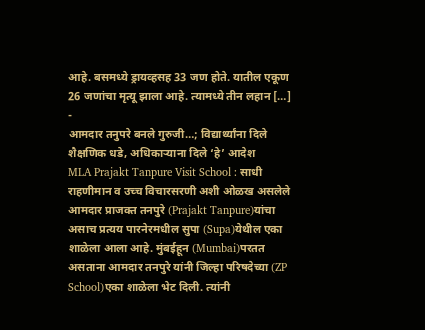आहे. बसमध्ये ड्रायव्हसह 33 जण होते. यातील एकूण 26 जणांचा मृत्यू झाला आहे. त्यामध्ये तीन लहान […]
-
आमदार तनुपरे बनले गुरुजी…; विद्यार्थ्यांना दिले शैक्षणिक धडे, अधिकाऱ्याना दिले ‘हे’ आदेश
MLA Prajakt Tanpure Visit School : साधी राहणीमान व उच्च विचारसरणी अशी ओळख असलेले आमदार प्राजक्त तनपुरे (Prajakt Tanpure)यांचा असाच प्रत्यय पारनेरमधील सुपा (Supa)येथील एका शाळेला आला आहे. मुंबईहून (Mumbai)परतत असताना आमदार तनपुरे यांनी जिल्हा परिषदेच्या (ZP School)एका शाळेला भेट दिली. त्यांनी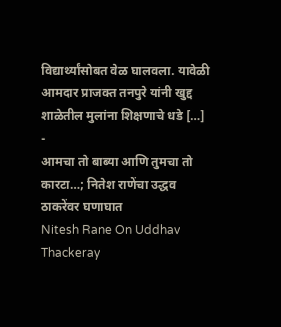विद्यार्थ्यांसोबत वेळ घालवला. यावेळी आमदार प्राजक्त तनपुरे यांनी खुद्द शाळेतील मुलांना शिक्षणाचे धडे […]
-
आमचा तो बाब्या आणि तुमचा तो कारटा…; नितेश राणेंचा उद्धव ठाकरेंवर घणाघात
Nitesh Rane On Uddhav Thackeray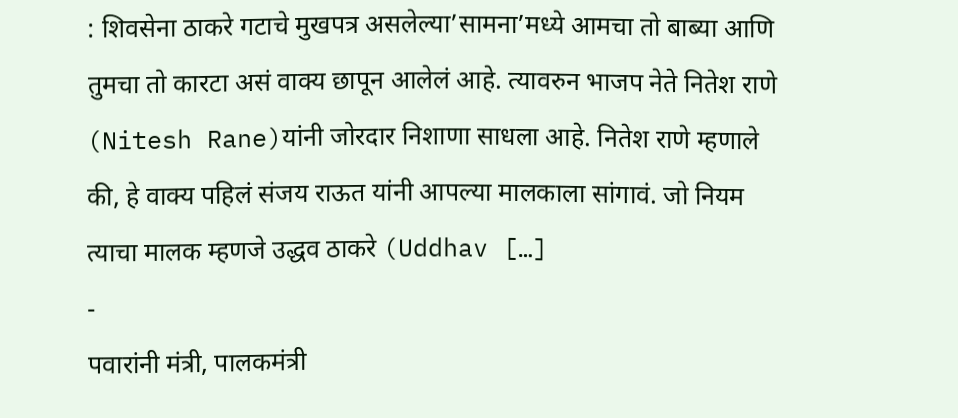: शिवसेना ठाकरे गटाचे मुखपत्र असलेल्या’सामना’मध्ये आमचा तो बाब्या आणि तुमचा तो कारटा असं वाक्य छापून आलेलं आहे. त्यावरुन भाजप नेते नितेश राणे (Nitesh Rane)यांनी जोरदार निशाणा साधला आहे. नितेश राणे म्हणाले की, हे वाक्य पहिलं संजय राऊत यांनी आपल्या मालकाला सांगावं. जो नियम त्याचा मालक म्हणजे उद्धव ठाकरे (Uddhav […]
-
पवारांनी मंत्री, पालकमंत्री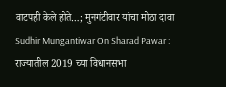वाटपही केले होते…; मुनगंटीवार यांचा मोठा दावा
Sudhir Mungantiwar On Sharad Pawar : राज्यातील 2019 च्या विधानसभा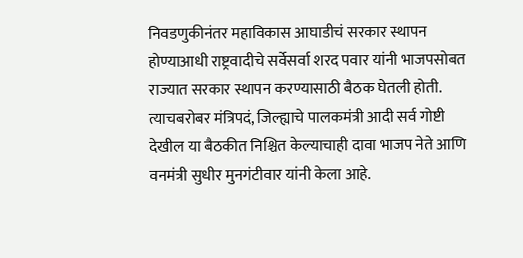निवडणुकीनंतर महाविकास आघाडीचं सरकार स्थापन होण्याआधी राष्ट्रवादीचे सर्वेसर्वा शरद पवार यांनी भाजपसोबत राज्यात सरकार स्थापन करण्यासाठी बैठक घेतली होती. त्याचबरोबर मंत्रिपदं, जिल्ह्याचे पालकमंत्री आदी सर्व गोष्टी देखील या बैठकीत निश्चित केल्याचाही दावा भाजप नेते आणि वनमंत्री सुधीर मुनगंटीवार यांनी केला आहे.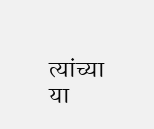त्यांच्या या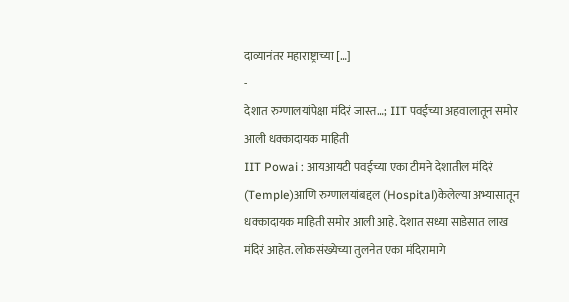दाव्यानंतर महाराष्ट्राच्या […]
-
देशात रुग्णालयांपेक्षा मंदिरं जास्त…; IIT पवईच्या अहवालातून समोर आली धक्कादायक माहिती
IIT Powai : आयआयटी पवईच्या एका टीमने देशातील मंदिरं (Temple)आणि रुग्णालयांबद्दल (Hospital)केलेल्या अभ्यासातून धक्कादायक माहिती समोर आली आहे. देशात सध्या साडेसात लाख मंदिरं आहेत. लोकसंख्येच्या तुलनेत एका मंदिरामागे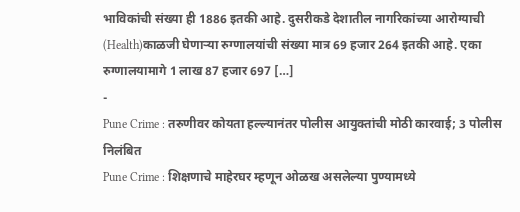भाविकांची संख्या ही 1886 इतकी आहे. दुसरीकडे देशातील नागरिकांच्या आरोग्याची (Health)काळजी घेणाऱ्या रुग्णालयांची संख्या मात्र 69 हजार 264 इतकी आहे. एका रुग्णालयामागे 1 लाख 87 हजार 697 […]
-
Pune Crime : तरुणीवर कोयता हल्ल्यानंतर पोलीस आयुक्तांची मोठी कारवाई; 3 पोलीस निलंबित
Pune Crime : शिक्षणाचे माहेरघर म्हणून ओळख असलेल्या पुण्यामध्ये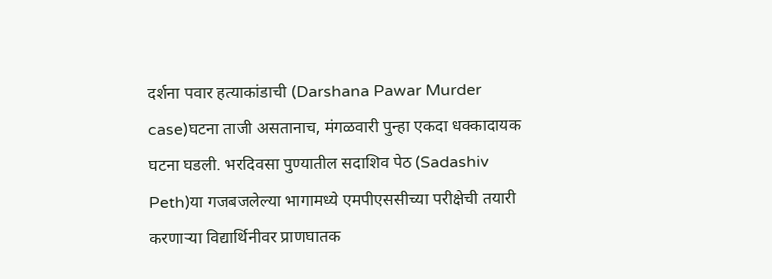दर्शना पवार हत्याकांडाची (Darshana Pawar Murder case)घटना ताजी असतानाच, मंगळवारी पुन्हा एकदा धक्कादायक घटना घडली. भरदिवसा पुण्यातील सदाशिव पेठ (Sadashiv Peth)या गजबजलेल्या भागामध्ये एमपीएससीच्या परीक्षेची तयारी करणाऱ्या विद्यार्थिनीवर प्राणघातक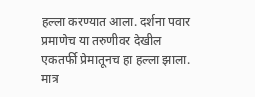हल्ला करण्यात आला. दर्शना पवार प्रमाणेच या तरुणीवर देखील एकतर्फी प्रेमातूनच हा हल्ला झाला. मात्र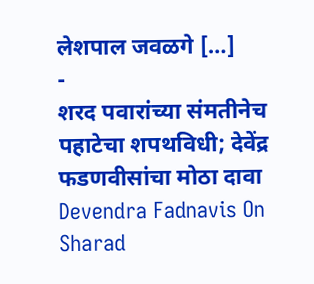लेशपाल जवळगे […]
-
शरद पवारांच्या संमतीनेच पहाटेचा शपथविधी; देवेंद्र फडणवीसांचा मोठा दावा
Devendra Fadnavis On Sharad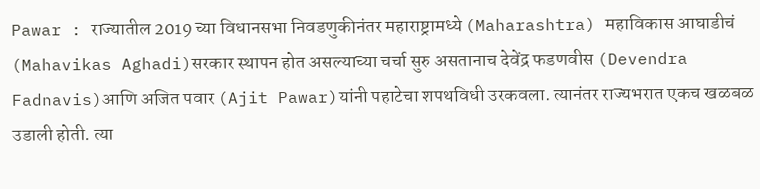Pawar : राज्यातील 2019 च्या विधानसभा निवडणुकीनंतर महाराष्ट्रामध्ये (Maharashtra) महाविकास आघाडीचं (Mahavikas Aghadi)सरकार स्थापन होत असल्याच्या चर्चा सुरु असतानाच देवेंद्र फडणवीस (Devendra Fadnavis)आणि अजित पवार (Ajit Pawar)यांनी पहाटेचा शपथविधी उरकवला. त्यानंतर राज्यभरात एकच खळबळ उडाली होती. त्या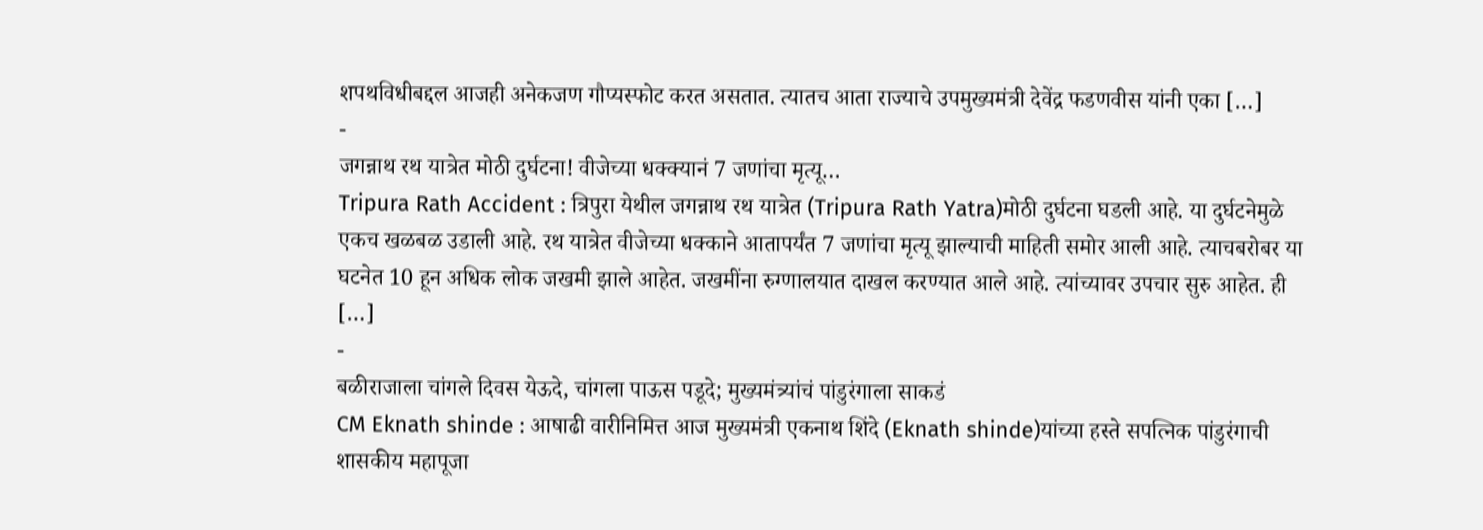शपथविधीबद्दल आजही अनेकजण गौप्यस्फोट करत असतात. त्यातच आता राज्याचे उपमुख्यमंत्री देवेंद्र फडणवीस यांनी एका […]
-
जगन्नाथ रथ यात्रेत मोठी दुर्घटना! वीजेच्या धक्क्यानं 7 जणांचा मृत्यू…
Tripura Rath Accident : त्रिपुरा येथील जगन्नाथ रथ यात्रेत (Tripura Rath Yatra)मोठी दुर्घटना घडली आहे. या दुर्घटनेमुळे एकच खळबळ उडाली आहे. रथ यात्रेत वीजेच्या धक्काने आतापर्यंत 7 जणांचा मृत्यू झाल्याची माहिती समोर आली आहे. त्याचबरोबर या घटनेत 10 हून अधिक लोक जखमी झाले आहेत. जखमींना रुग्णालयात दाखल करण्यात आले आहे. त्यांच्यावर उपचार सुरु आहेत. ही […]
-
बळीराजाला चांगले दिवस येऊदे, चांगला पाऊस पडूदे; मुख्यमंत्र्यांचं पांडुरंगाला साकडं
CM Eknath shinde : आषाढी वारीनिमित्त आज मुख्यमंत्री एकनाथ शिंदे (Eknath shinde)यांच्या हस्ते सपत्निक पांडुरंगाची शासकीय महापूजा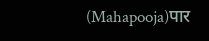(Mahapooja)पार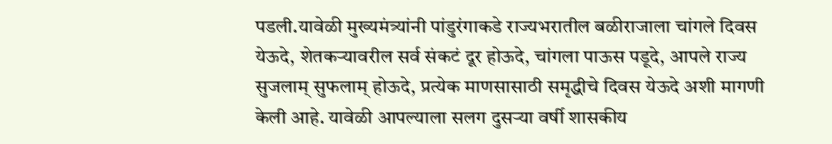पडली.यावेळी मुख्यमंत्र्यांनी पांडुरंगाकडे राज्यभरातील बळीराजाला चांगले दिवस येऊदे, शेतकऱ्यावरील सर्व संकटं दूर होऊदे, चांगला पाऊस पडूदे, आपले राज्य सुजलाम् सुफलाम् होऊदे, प्रत्येक माणसासाठी समृद्धीचे दिवस येऊदे अशी मागणी केली आहे. यावेळी आपल्याला सलग दुसऱ्या वर्षी शासकीय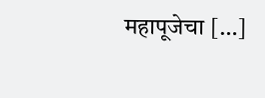महापूजेचा […]